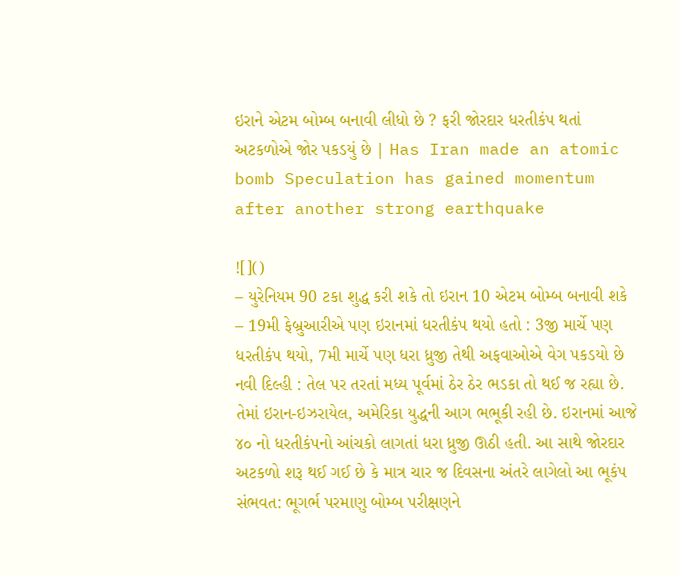ઇરાને એટમ બોમ્બ બનાવી લીધો છે ? ફરી જોરદાર ધરતીકંપ થતાં અટકળોએ જોર પકડયું છે | Has Iran made an atomic bomb Speculation has gained momentum after another strong earthquake

![]()
– યુરેનિયમ 90 ટકા શુદ્ધ કરી શકે તો ઇરાન 10 એટમ બોમ્બ બનાવી શકે
– 19મી ફેબ્રુઆરીએ પણ ઇરાનમાં ધરતીકંપ થયો હતો : 3જી માર્ચે પણ ધરતીકંપ થયો, 7મી માર્ચે પણ ધરા ધ્રુજી તેથી અફવાઓએ વેગ પકડયો છે
નવી દિલ્હી : તેલ પર તરતાં મધ્ય પૂર્વમાં ઠેર ઠેર ભડકા તો થઈ જ રહ્યા છે. તેમાં ઇરાન-ઇઝરાયેલ, અમેરિકા યુદ્ધની આગ ભભૂકી રહી છે. ઇરાનમાં આજે ૪૦ નો ધરતીકંપનો આંચકો લાગતાં ધરા ધ્રુજી ઊઠી હતી. આ સાથે જોરદાર અટકળો શરૂ થઈ ગઈ છે કે માત્ર ચાર જ દિવસના અંતરે લાગેલો આ ભૂકંપ સંભવત: ભૂગર્ભ પરમાણુ બોમ્બ પરીક્ષણને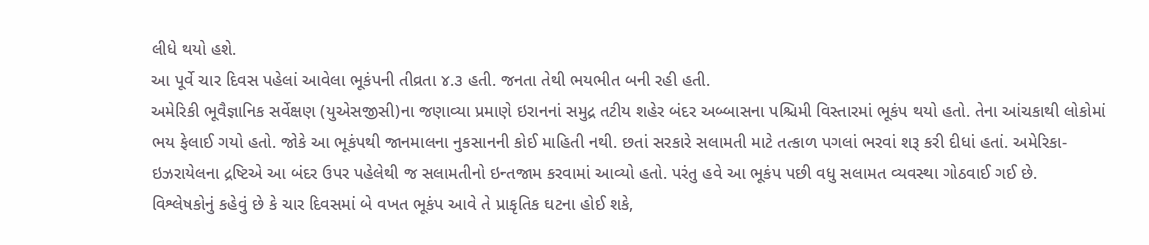લીધે થયો હશે.
આ પૂર્વે ચાર દિવસ પહેલાં આવેલા ભૂકંપની તીવ્રતા ૪.૩ હતી. જનતા તેથી ભયભીત બની રહી હતી.
અમેરિકી ભૂવૈજ્ઞાનિક સર્વેક્ષણ (યુએસજીસી)ના જણાવ્યા પ્રમાણે ઇરાનનાં સમુદ્ર તટીય શહેર બંદર અબ્બાસના પશ્ચિમી વિસ્તારમાં ભૂકંપ થયો હતો. તેના આંચકાથી લોકોમાં ભય ફેલાઈ ગયો હતો. જોકે આ ભૂકંપથી જાનમાલના નુકસાનની કોઈ માહિતી નથી. છતાં સરકારે સલામતી માટે તત્કાળ પગલાં ભરવાં શરૂ કરી દીધાં હતાં. અમેરિકા-ઇઝરાયેલના દ્રષ્ટિએ આ બંદર ઉપર પહેલેથી જ સલામતીનો ઇન્તજામ કરવામાં આવ્યો હતો. પરંતુ હવે આ ભૂકંપ પછી વધુ સલામત વ્યવસ્થા ગોઠવાઈ ગઈ છે.
વિશ્લેષકોનું કહેવું છે કે ચાર દિવસમાં બે વખત ભૂકંપ આવે તે પ્રાકૃતિક ઘટના હોઈ શકે,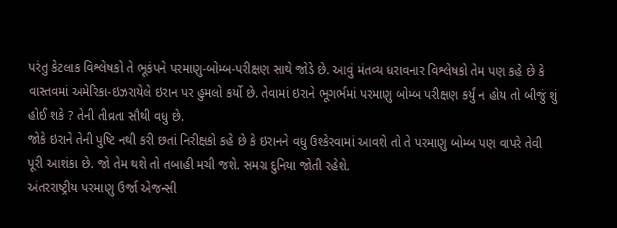પરંતુ કેટલાક વિશ્લેષકો તે ભૂકંપને પરમાણુ-બોમ્બ-પરીક્ષણ સાથે જોડે છે. આવું મંતવ્ય ધરાવનાર વિશ્લેષકો તેમ પણ કહે છે કે વાસ્તવમાં અમેરિકા-ઇઝરાયેલે ઇરાન પર હુમલો કર્યો છે. તેવામાં ઇરાને ભૂગર્ભમાં પરમાણુ બોમ્બ પરીક્ષણ કર્યું ન હોય તો બીજું શું હોઈ શકે ? તેની તીવ્રતા સૌથી વધુ છે.
જોકે ઇરાને તેની પુષ્ટિ નથી કરી છતાં નિરીક્ષકો કહે છે કે ઇરાનને વધુ ઉશ્કેરવામાં આવશે તો તે પરમાણુ બોમ્બ પણ વાપરે તેવી પૂરી આશંકા છે. જો તેમ થશે તો તબાહી મચી જશે. સમગ્ર દુનિયા જોતી રહેશે.
અંતરરાષ્ટ્રીય પરમાણુ ઉર્જા એજન્સી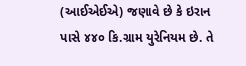(આઈએઈએ) જણાવે છે કે ઇરાન પાસે ૪૪૦ કિ.ગ્રામ યુરેનિયમ છે. તે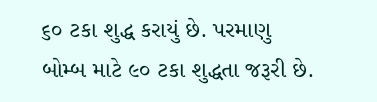૬૦ ટકા શુદ્ધ કરાયું છે. પરમાણુ બોમ્બ માટે ૯૦ ટકા શુદ્ધતા જરૂરી છે.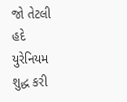જો તેટલી હદે યુરેનિયમ શુદ્ધ કરી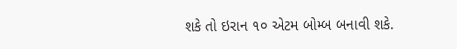શકે તો ઇરાન ૧૦ એટમ બોમ્બ બનાવી શકે.